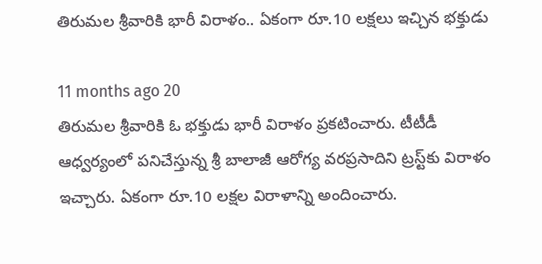తిరుమల శ్రీవారికి భారీ విరాళం.. ఏకంగా రూ.10 లక్షలు ఇచ్చిన భక్తుడు

11 months ago 20
తిరుమల శ్రీవారికి ఓ భక్తుడు భారీ విరాళం ప్రకటించారు. టీటీడీ ఆధ్వర్యంలో పనిచేస్తున్న శ్రీ బాలాజీ ఆరోగ్య వరప్రసాదిని ట్రస్ట్‌కు విరాళం ఇచ్చారు. ఏకంగా రూ.10 లక్షల విరాళాన్ని అందించారు.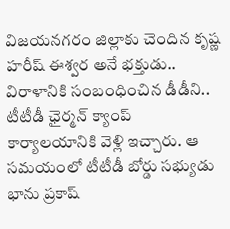విజయనగరం జిల్లాకు చెందిన కృష్ణ హరీష్ ఈశ్వర అనే భక్తుడు.. విరాళానికి సంబంధించిన డీడీని.. టీటీడీ ఛైర్మన్ క్యాంప్ కార్యాలయానికి వెళ్లి ఇచ్చారు. ఆ సమయంలో టీటీడీ బోర్డు సభ్యుడు భాను ప్రకాష్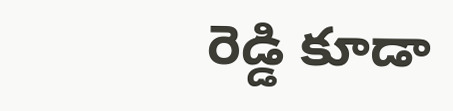రెడ్డి కూడా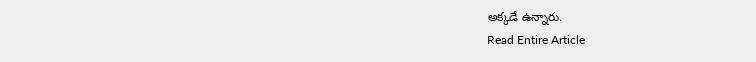అక్కడే ఉన్నారు.
Read Entire Article